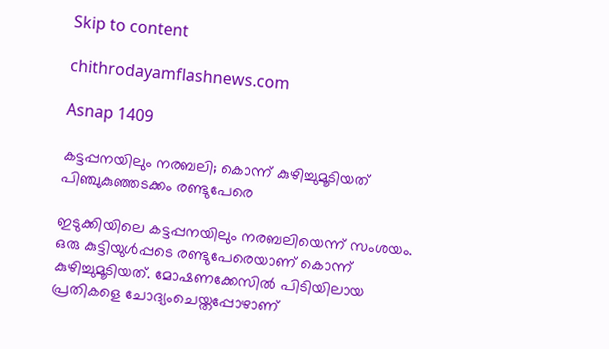Skip to content

chithrodayamflashnews.com

Asnap 1409

കട്ടപ്പനയിലും നരബലി; കൊന്ന് കുഴിച്ചുമൂടിയത് പിഞ്ചുകുഞ്ഞടക്കം രണ്ടുപേരെ

ഇടുക്കിയിലെ കട്ടപ്പനയിലും നരബലിയെന്ന് സംശയം. ഒരു കുട്ടിയുൾപ്പടെ രണ്ടുപേരെയാണ് കൊന്ന് കുഴിച്ചുമൂടിയത്. മോഷണക്കേസിൽ പിടിയിലായ പ്രതികളെ ചോദ്യംചെയ്തപ്പോഴാണ്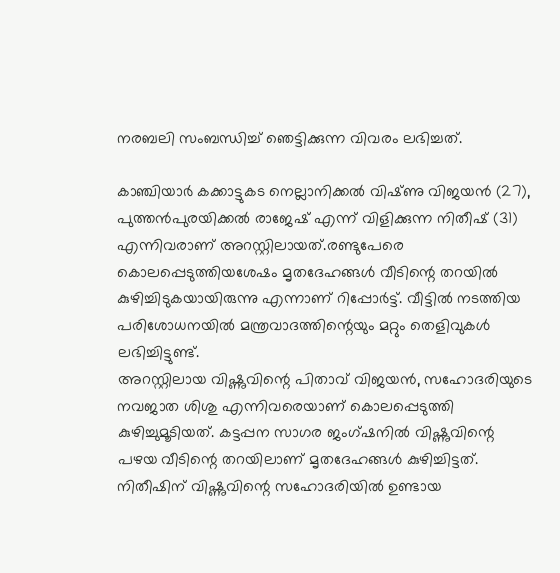നരബലി സംബന്ധിച്ച് ഞെട്ടിക്കുന്ന വിവരം ലഭിച്ചത്.

കാഞ്ചിയാർ കക്കാട്ടുകട നെല്ലാനിക്കൽ വിഷ്‌ണു വിജയൻ (27), പുത്തൻപുരയിക്കൽ രാജേഷ് എന്ന് വിളിക്കുന്ന നിതീഷ് (31) എന്നിവരാണ് അറസ്റ്റിലായത്.രണ്ടുപേരെ കൊലപ്പെടുത്തിയശേഷം മൃതദേഹങ്ങൾ വീടിന്റെ തറയിൽ കുഴിച്ചിടുകയായിരുന്നു എന്നാണ് റിപ്പോർട്ട്. വീട്ടിൽ നടത്തിയ പരിശോധനയിൽ മന്ത്രവാദത്തിന്റെയും മറ്റും തെളിവുകൾ ലഭിച്ചിട്ടുണ്ട്.
അറസ്റ്റിലായ വിഷ്ണുവിന്റെ പിതാവ് വിജയൻ, സഹോദരിയുടെ നവജാത ശിശു എന്നിവരെയാണ് കൊലപ്പെടുത്തി കുഴിച്ചുമൂടിയത്. കട്ടപ്പന സാഗര ജംഗ്ഷനിൽ വിഷ്ണുവിന്റെ പഴയ വീടിന്റെ തറയിലാണ് മൃതദേഹങ്ങൾ കുഴിച്ചിട്ടത്. നിതീഷിന് വിഷ്ണുവിന്റെ സഹോദരിയിൽ ഉണ്ടായ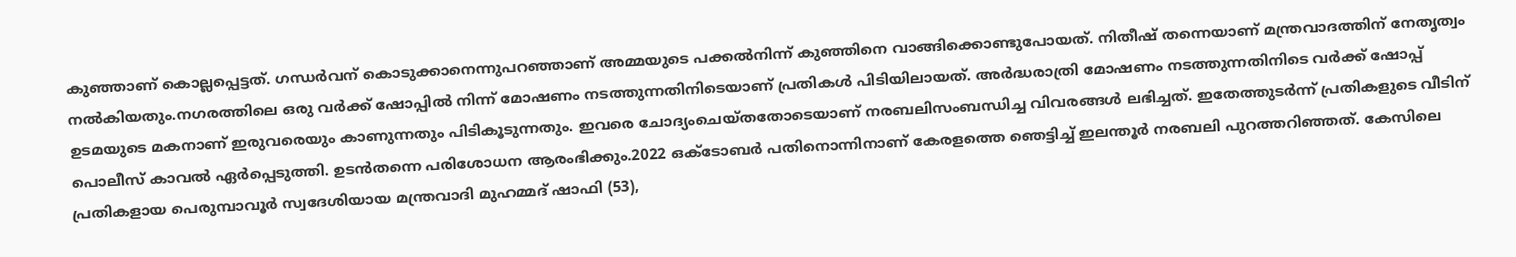കുഞ്ഞാണ് കൊല്ലപ്പെട്ടത്. ഗന്ധർവന് കൊടുക്കാനെന്നുപറഞ്ഞാണ് അമ്മയുടെ പക്കൽനിന്ന് കുഞ്ഞിനെ വാങ്ങിക്കൊണ്ടുപോയത്. നിതീഷ് തന്നെയാണ് മന്ത്രവാദത്തിന് നേതൃത്വം നൽകിയതും.നഗരത്തിലെ ഒരു വർക്ക്‌ ഷോപ്പിൽ നിന്ന് മോഷണം നടത്തുന്നതിനിടെയാണ് പ്രതികൾ പിടിയിലായത്. അർദ്ധരാത്രി മോഷണം നടത്തുന്നതിനിടെ വർക്ക് ഷോപ്പ് ഉടമയുടെ മകനാണ് ഇരുവരെയും കാണുന്നതും പിടികൂടുന്നതും. ഇവരെ ചോദ്യംചെയ്തതോടെയാണ് നരബലിസംബന്ധിച്ച വിവരങ്ങൾ ലഭിച്ചത്. ഇതേത്തുടർന്ന് പ്രതികളുടെ വീടിന് പൊലീസ് കാവൽ ഏർപ്പെടുത്തി. ഉടൻതന്നെ പരിശോധന ആരംഭിക്കും.2022 ഒക്ടോബർ പതിനൊന്നിനാണ് കേരളത്തെ ഞെട്ടിച്ച് ഇലന്തൂർ നരബലി പുറത്തറിഞ്ഞത്. കേസിലെ പ്രതികളായ പെരുമ്പാവൂർ സ്വദേശിയായ മന്ത്രവാദി മുഹമ്മദ് ഷാഫി (53),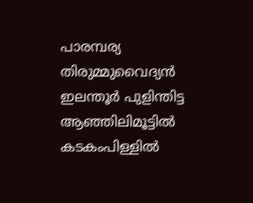പാരമ്പര്യ തിരുമ്മുവൈദ്യൻ ഇലന്തൂർ പുളിന്തിട്ട ആഞ്ഞിലിമൂട്ടിൽ കടകംപിള്ളിൽ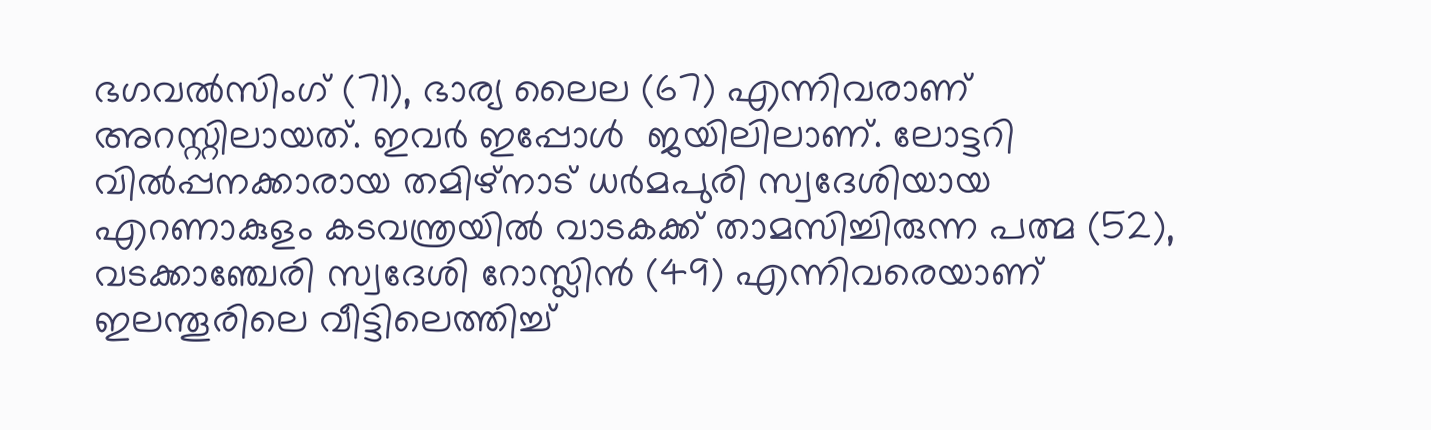ഭഗവൽസിംഗ് (71), ഭാര്യ ലൈല (67) എന്നിവരാണ് അറസ്റ്റിലായത്. ഇവർ ഇപ്പോൾ  ജയിലിലാണ്. ലോട്ടറി വിൽപ്പനക്കാരായ തമിഴ്‌നാട് ധർമപുരി സ്വദേശിയായ എറണാകുളം കടവന്ത്രയിൽ വാടകക്ക് താമസിച്ചിരുന്ന പത്മ (52), വടക്കാഞ്ചേരി സ്വദേശി റോസ്ലിൻ (49) എന്നിവരെയാണ് ഇലന്തൂരിലെ വീട്ടിലെത്തിച്ച്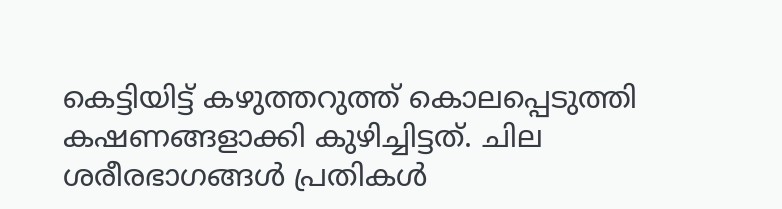കെട്ടിയിട്ട് കഴുത്തറുത്ത് കൊലപ്പെടുത്തി കഷണങ്ങളാക്കി കുഴിച്ചിട്ടത്. ചില ശരീരഭാഗങ്ങൾ പ്രതികൾ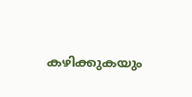കഴിക്കുകയും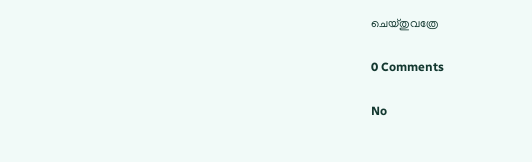ചെയ്തുവത്രേ

0 Comments

No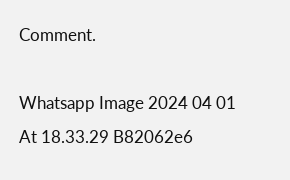Comment.

Whatsapp Image 2024 04 01 At 18.33.29 B82062e6